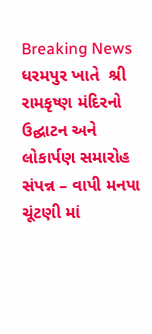Breaking News
ધરમપુર ખાતે  શ્રી  રામકૃષ્ણ મંદિરનો ઉદ્ઘાટન અને લોકાર્પણ સમારોહ સંપન્ન – વાપી મનપા ચૂંટણી માં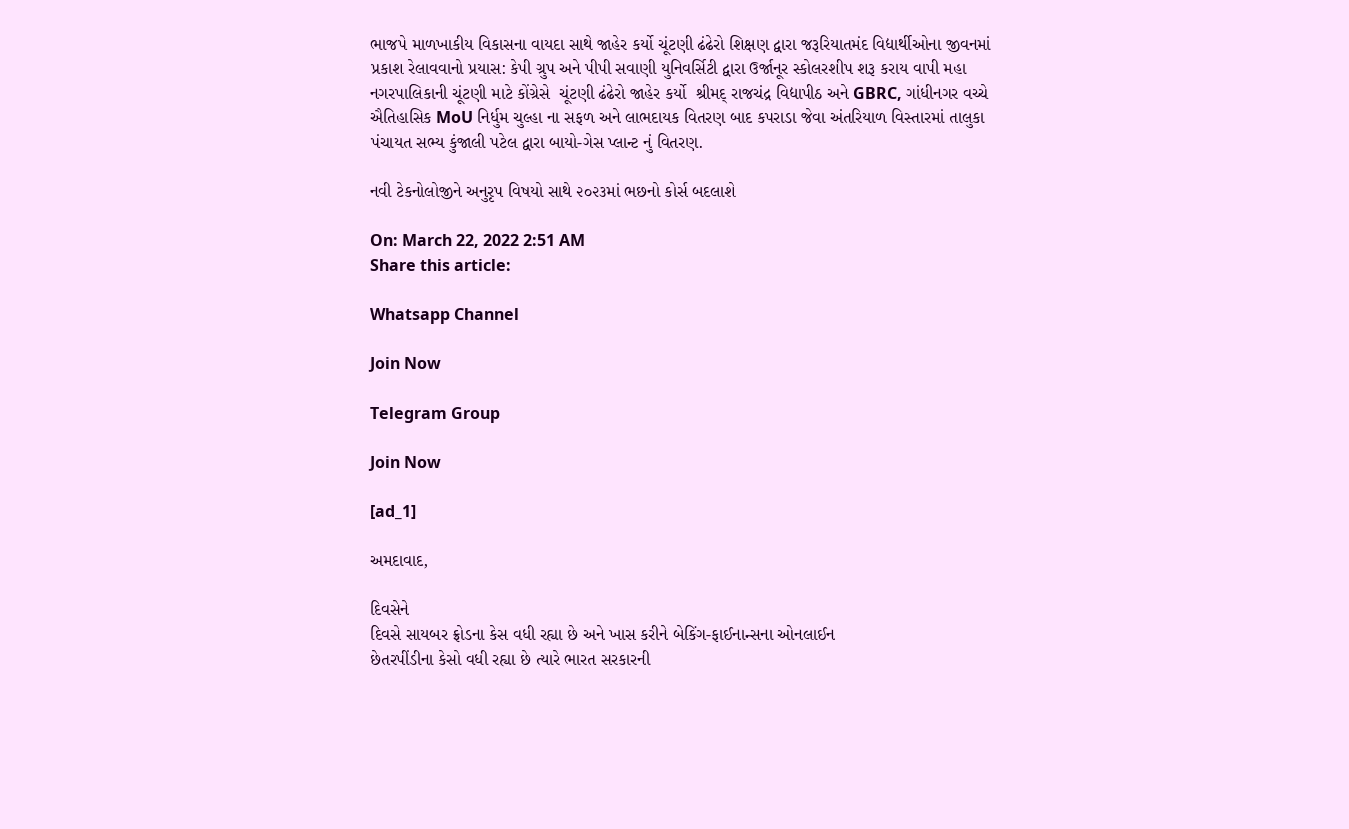ભાજપે માળખાકીય વિકાસના વાયદા સાથે જાહેર કર્યો ચૂંટણી ઢંઢેરો શિક્ષણ દ્વારા જરૂરિયાતમંદ વિદ્યાર્થીઓના જીવનમાં પ્રકાશ રેલાવવાનો પ્રયાસ: કેપી ગ્રુપ અને પીપી સવાણી યુનિવર્સિટી દ્વારા ઉર્જાનૂર સ્કોલરશીપ શરૂ કરાય વાપી મહા નગરપાલિકાની ચૂંટણી માટે કોંગ્રેસે  ચૂંટણી ઢંઢેરો જાહેર કર્યો  શ્રીમદ્ રાજચંદ્ર વિદ્યાપીઠ અને GBRC, ગાંધીનગર વચ્ચે ઐતિહાસિક MoU નિર્ધુમ ચુલ્હા ના સફળ અને લાભદાયક વિતરણ બાદ કપરાડા જેવા અંતરિયાળ વિસ્તારમાં તાલુકા પંચાયત સભ્ય કુંજાલી પટેલ દ્વારા બાયો-ગેસ પ્લાન્ટ નું વિતરણ.

નવી ટેકનોલોજીને અનુરૃપ વિષયો સાથે ૨૦૨૩માં ભછનો કોર્સ બદલાશે

On: March 22, 2022 2:51 AM
Share this article:

Whatsapp Channel

Join Now

Telegram Group

Join Now

[ad_1]

અમદાવાદ,

દિવસેને
દિવસે સાયબર ફ્રોડના કેસ વધી રહ્યા છે અને ખાસ કરીને બેકિંગ-ફાઈનાન્સના ઓનલાઈન
છેતરપીંડીના કેસો વધી રહ્યા છે ત્યારે ભારત સરકારની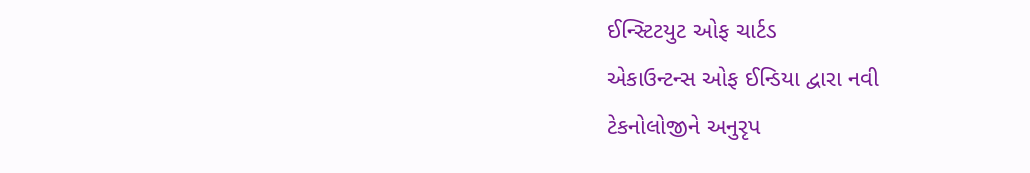ઈન્સ્ટિટયુટ ઓફ ચાર્ટડ
એકાઉન્ટન્સ ઓફ ઈન્ડિયા દ્વારા નવી
ટેકનોલોજીને અનુરૃપ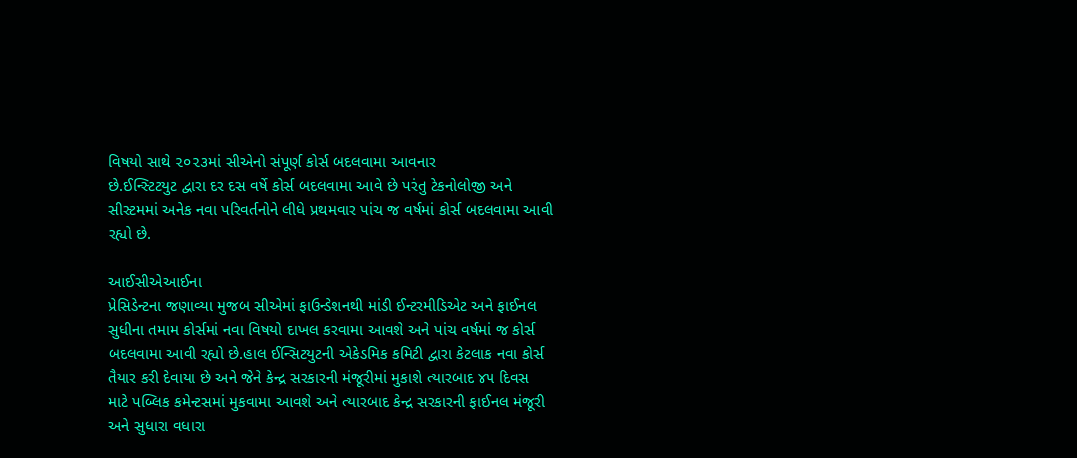વિષયો સાથે ૨૦૨૩માં સીએનો સંપૂર્ણ કોર્સ બદલવામા આવનાર
છે.ઈન્સ્ટિટયુટ દ્વારા દર દસ વર્ષે કોર્સ બદલવામા આવે છે પરંતુ ટેકનોલોજી અને
સીસ્ટમમાં અનેક નવા પરિવર્તનોને લીધે પ્રથમવાર પાંચ જ વર્ષમાં કોર્સ બદલવામા આવી
રહ્યો છે.

આઈસીએઆઈના
પ્રેસિડેન્ટના જણાવ્યા મુજબ સીએમાં ફાઉન્ડેશનથી માંડી ઈન્ટરમીડિએટ અને ફાઈનલ
સુધીના તમામ કોર્સમાં નવા વિષયો દાખલ કરવામા આવશે અને પાંચ વર્ષમાં જ કોર્સ
બદલવામા આવી રહ્યો છે.હાલ ઈન્સિટયુટની એકેડમિક કમિટી દ્વારા કેટલાક નવા કોર્સ
તૈયાર કરી દેવાયા છે અને જેને કેન્દ્ર સરકારની મંજૂરીમાં મુકાશે ત્યારબાદ ૪૫ દિવસ
માટે પબ્લિક કમેન્ટસમાં મુકવામા આવશે અને ત્યારબાદ કેન્દ્ર સરકારની ફાઈનલ મંજૂરી
અને સુધારા વધારા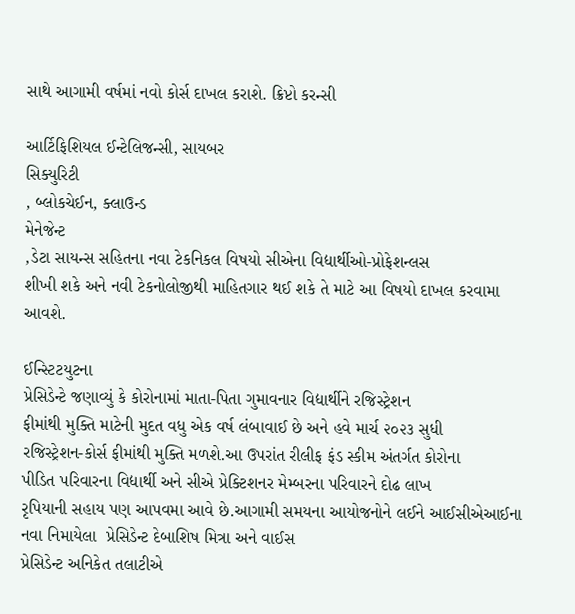સાથે આગામી વર્ષમાં નવો કોર્સ દાખલ કરાશે. ક્રિપ્ટો કરન્સી

આર્ટિફિશિયલ ઈન્ટેલિજન્સી, સાયબર
સિક્યુરિટી
, બ્લોકચેઈન, ક્લાઉન્ડ
મેનેજેન્ટ
,ડેટા સાયન્સ સહિતના નવા ટેકનિકલ વિષયો સીએના વિદ્યાર્થીઓ-પ્રોફેશન્લસ
શીખી શકે અને નવી ટેકનોલોજીથી માહિતગાર થઈ શકે તે માટે આ વિષયો દાખલ કરવામા આવશે.

ઈન્સ્ટિટયુટના
પ્રેસિડેન્ટે જણાવ્યું કે કોરોનામાં માતા-પિતા ગુમાવનાર વિદ્યાર્થીને રજિસ્ટ્રેશન
ફીમાંથી મુક્તિ માટેની મુદત વધુ એક વર્ષ લંબાવાઈ છે અને હવે માર્ચ ૨૦૨૩ સુધી
રજિસ્ટ્રેશન-કોર્સ ફીમાંથી મુક્તિ મળશે.આ ઉપરાંત રીલીફ ફંડ સ્કીમ અંતર્ગત કોરોના
પીડિત પરિવારના વિદ્યાર્થી અને સીએ પ્રેક્ટિશનર મેમ્બરના પરિવારને દોઢ લાખ
રૃપિયાની સહાય પણ આપવમા આવે છે.આગામી સમયના આયોજનોને લઈને આઈસીએઆઈના નવા નિમાયેલા  પ્રેસિડેન્ટ દેબાશિષ મિત્રા અને વાઈસ
પ્રેસિડેન્ટ અનિકેત તલાટીએ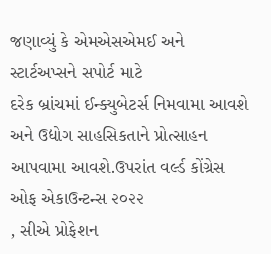જણાવ્યું કે એમએસએમઈ અને સ્ટાર્ટઅપ્સને સપોર્ટ માટે
દરેક બ્રાંચમાં ઈન્ક્યુબેટર્સ નિમવામા આવશે અને ઉદ્યોગ સાહસિકતાને પ્રોત્સાહન
આપવામા આવશે.ઉપરાંત વર્લ્ડ કોંગ્રેસ ઓફ એકાઉન્ટન્સ ૨૦૨૨
, સીએ પ્રોફેશન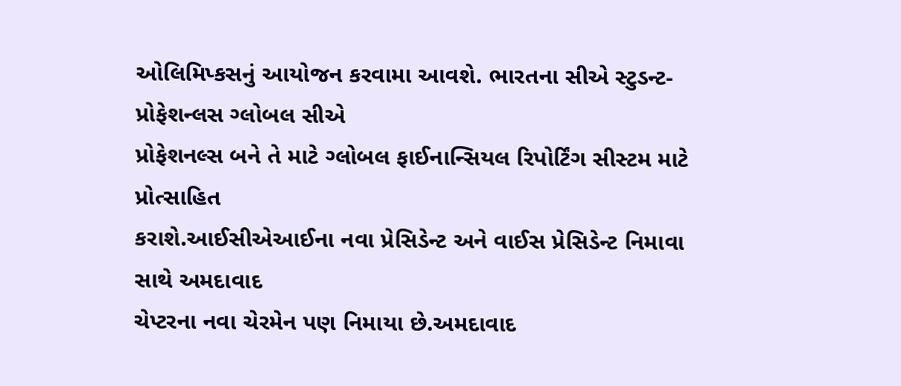ઓલિમિપ્કસનું આયોજન કરવામા આવશે. ભારતના સીએ સ્ટુડન્ટ-પ્રોફેશન્લસ ગ્લોબલ સીએ
પ્રોફેશનલ્સ બને તે માટે ગ્લોબલ ફાઈનાન્સિયલ રિપોર્ટિંગ સીસ્ટમ માટે પ્રોત્સાહિત
કરાશે.આઈસીએઆઈના નવા પ્રેસિડેન્ટ અને વાઈસ પ્રેસિડેન્ટ નિમાવા સાથે અમદાવાદ
ચેપ્ટરના નવા ચેરમેન પણ નિમાયા છે.અમદાવાદ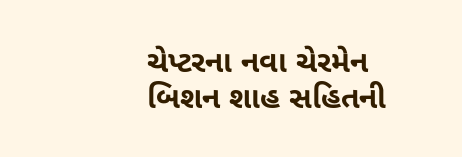ચેપ્ટરના નવા ચેરમેન બિશન શાહ સહિતની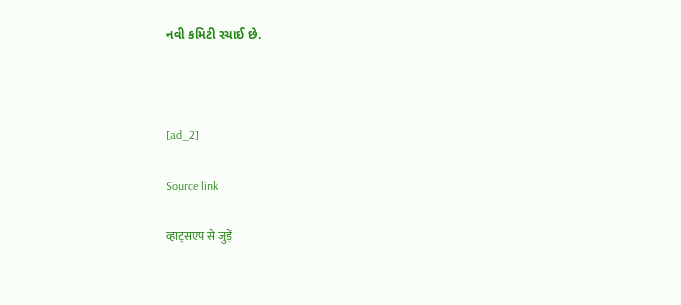નવી કમિટી રચાઈ છે.



[ad_2]

Source link

व्हाट्सएप से जुड़ें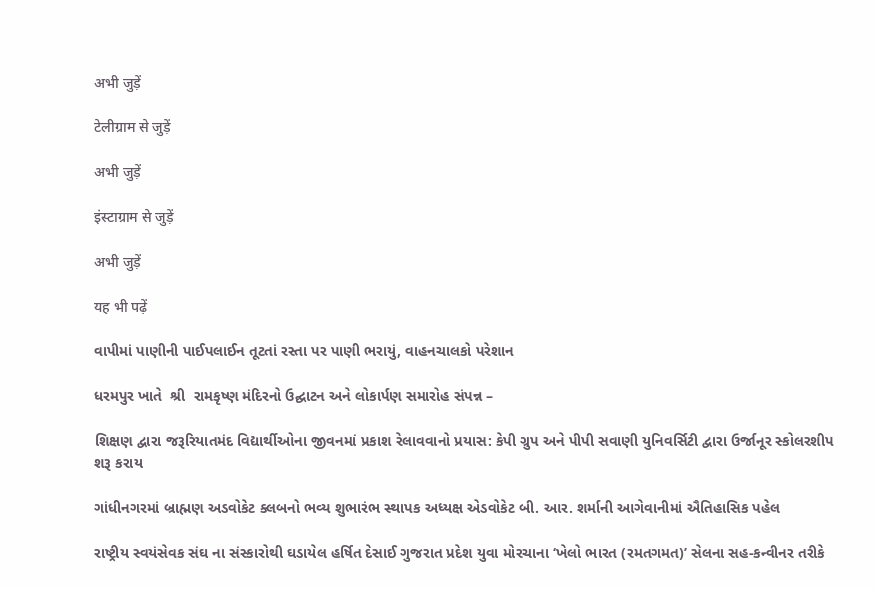अभी जुड़ें

टेलीग्राम से जुड़ें

अभी जुड़ें

इंस्टाग्राम से जुड़ें

अभी जुड़ें

यह भी पढ़ें

વાપીમાં પાણીની પાઈપલાઈન તૂટતાં રસ્તા પર પાણી ભરાયું, વાહનચાલકો પરેશાન

ધરમપુર ખાતે  શ્રી  રામકૃષ્ણ મંદિરનો ઉદ્ઘાટન અને લોકાર્પણ સમારોહ સંપન્ન –

શિક્ષણ દ્વારા જરૂરિયાતમંદ વિદ્યાર્થીઓના જીવનમાં પ્રકાશ રેલાવવાનો પ્રયાસ: કેપી ગ્રુપ અને પીપી સવાણી યુનિવર્સિટી દ્વારા ઉર્જાનૂર સ્કોલરશીપ શરૂ કરાય

ગાંધીનગરમાં બ્રાહ્મણ અડવોકેટ ક્લબનો ભવ્ય શુભારંભ સ્થાપક અધ્યક્ષ એડવોકેટ બી. આર. શર્માની આગેવાનીમાં ઐતિહાસિક પહેલ

રાષ્ટ્રીય સ્વયંસેવક સંઘ ના સંસ્કારોથી ઘડાયેલ હર્ષિત દેસાઈ ગુજરાત પ્રદેશ યુવા મોરચાના ‘ખેલો ભારત (રમતગમત)’ સેલના સહ-કન્વીનર તરીકે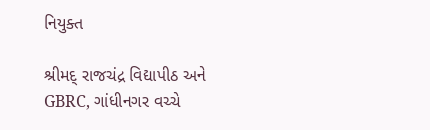નિયુક્ત

શ્રીમદ્ રાજચંદ્ર વિદ્યાપીઠ અને GBRC, ગાંધીનગર વચ્ચે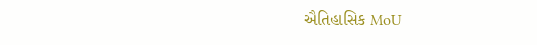ઐતિહાસિક MoU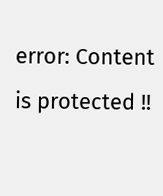error: Content is protected !!